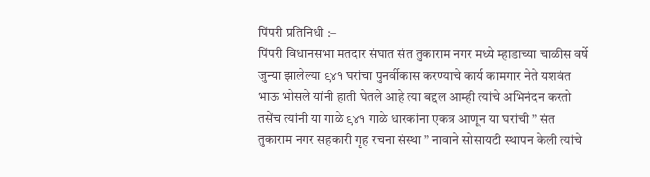पिंपरी प्रतिनिधी :–
पिंपरी विधानसभा मतदार संघात संत तुकाराम नगर मध्ये म्हाडाच्या चाळीस वर्षे जुन्या झालेल्या ९४१ घरांचा पुनर्वीकास करण्याचे कार्य कामगार नेते यशवंत भाऊ भोसले यांनी हाती घेतले आहे त्या बद्दल आम्ही त्यांचे अभिनंदन करतो तसेंच त्यांनी या गाळे ९४१ गाळे धारकांना एकत्र आणून या घरांची ” संत तुकाराम नगर सहकारी गृह रचना संस्था ” नावाने सोसायटी स्थापन केली त्यांचे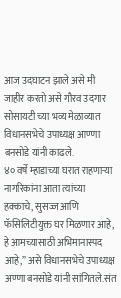आज उदघाटन झाले असे मी जाहीर करतो असे गौरव उदगार सोसायटी च्या भव्य मेळाव्यात विधानसभेचे उपाध्यक्ष आण्णा बनसोडे यांनी काढले.
४० वर्षे म्हाडाच्या घरात राहणाऱ्या नागरिकांना आता त्यांच्या हक्काचे, सुसज्ज आणि फॅसिलिटीयुक्त घर मिळणार आहे, हे आमच्यासाठी अभिमानास्पद आहे,” असे विधानसभेचे उपाध्यक्ष अण्णा बनसोडे यांनी सांगितले.संत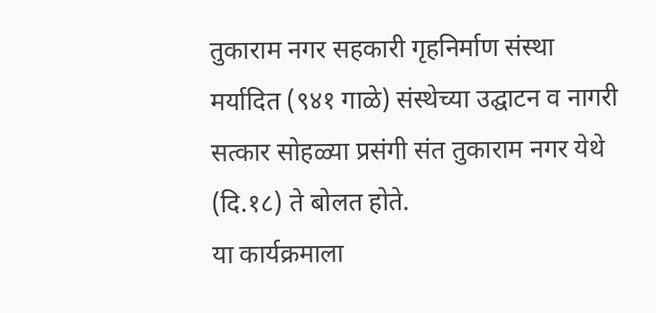तुकाराम नगर सहकारी गृहनिर्माण संस्था मर्यादित (९४१ गाळे) संस्थेच्या उद्घाटन व नागरी सत्कार सोहळ्या प्रसंगी संत तुकाराम नगर येथे (दि.१८) ते बोलत होते.
या कार्यक्रमाला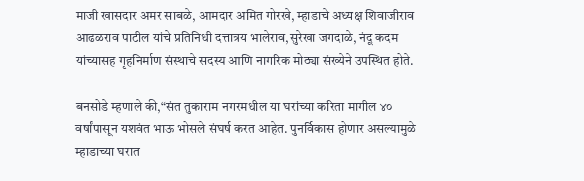माजी खासदार अमर साबळे, आमदार अमित गोरखे, म्हाडाचे अध्यक्ष शिवाजीराव आढळराव पाटील यांचे प्रतिनिधी दत्तात्रय भालेराव,सुरेखा जगदाळे, नंदू कदम यांच्यासह गृहनिर्माण संस्थाचे सदस्य आणि नागरिक मोठ्या संख्येने उपस्थित होते.

बनसोडे म्हणाले की,“संत तुकाराम नगरमधील या घरांच्या करिता मागील ४० वर्षांपासून यशवंत भाऊ भोसले संघर्ष करत आहेत. पुनर्विकास होणार असल्यामुळे म्हाडाच्या घरात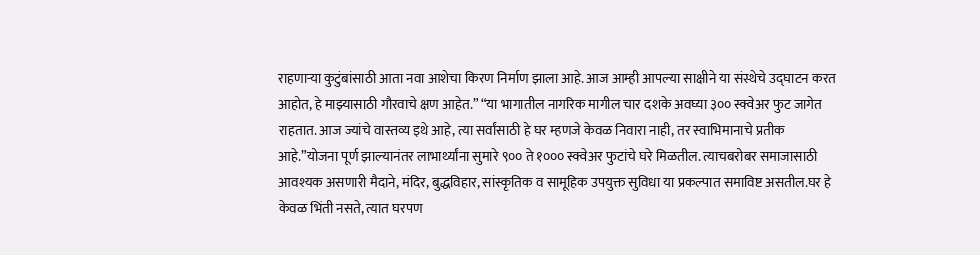राहणाऱ्या कुटुंबांसाठी आता नवा आशेचा किरण निर्माण झाला आहे. आज आम्ही आपल्या साक्षीने या संस्थेचे उद्घाटन करत आहोत, हे माझ्यासाठी गौरवाचे क्षण आहेत.” “या भागातील नागरिक मागील चार दशके अवघ्या ३०० स्क्वेअर फुट जागेत राहतात. आज ज्यांचे वास्तव्य इथे आहे, त्या सर्वांसाठी हे घर म्हणजे केवळ निवारा नाही, तर स्वाभिमानाचे प्रतीक आहे.”योजना पूर्ण झाल्यानंतर लाभार्थ्यांना सुमारे ९०० ते १००० स्क्वेअर फुटांचे घरे मिळतील. त्याचबरोबर समाजासाठी आवश्यक असणारी मैदाने, मंदिर, बुद्धविहार, सांस्कृतिक व सामूहिक उपयुक्त सुविधा या प्रकल्पात समाविष्ट असतील.घर हे केवळ भिंती नसते, त्यात घरपण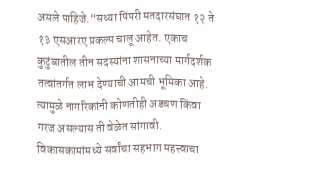असले पाहिजे.“सध्या पिंपरी मतदारसंघात १२ ते १३ एसआरए प्रकल्प चालू आहेत. एकाच कुटुंबातील तीन सदस्यांना शासनाच्या मार्गदर्शक तत्वांतर्गत लाभ देण्याची आमची भूमिका आहे. त्यामुळे नागरिकांनी कोणतीही अडचण किंवा गरज असल्यास ती वेळेत सांगावी. विकासकामांमध्ये सर्वांचा सहभाग महत्त्वाचा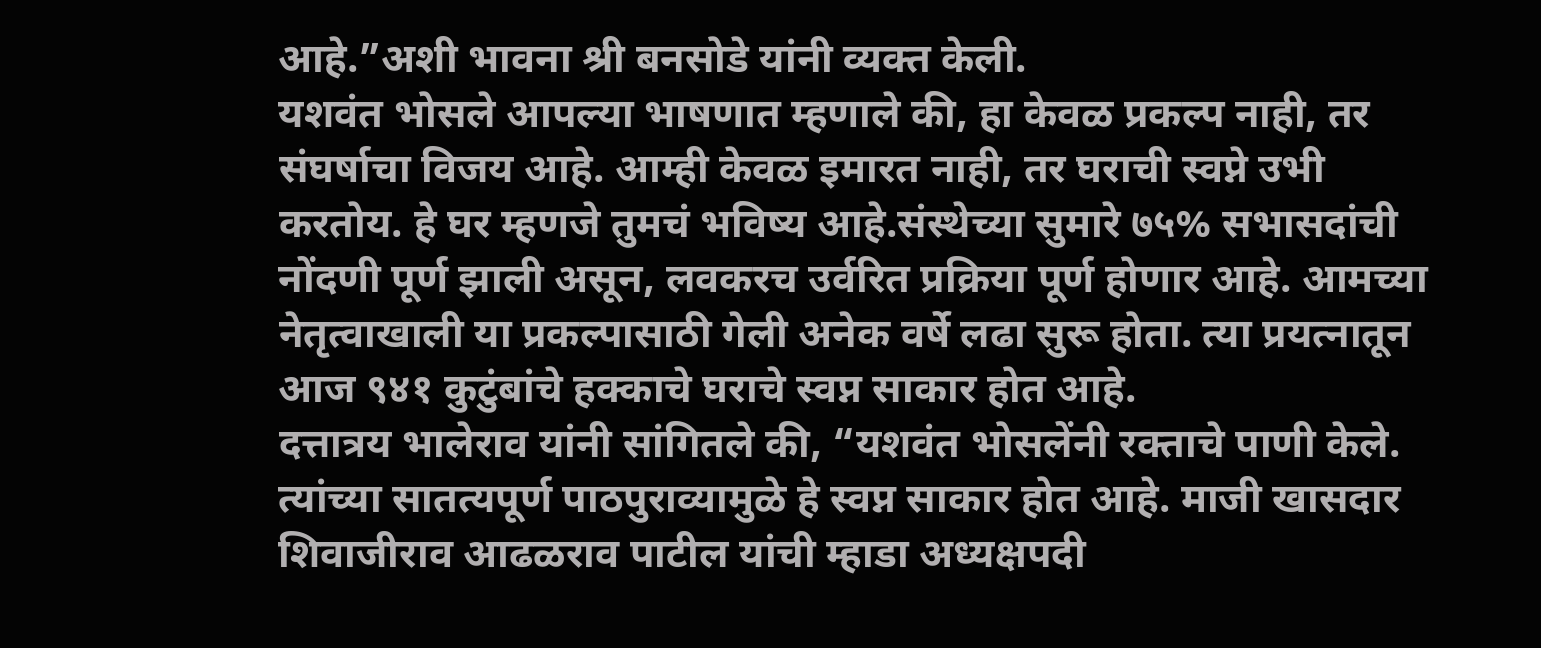आहे.”अशी भावना श्री बनसोडे यांनी व्यक्त केली.
यशवंत भोसले आपल्या भाषणात म्हणाले की, हा केवळ प्रकल्प नाही, तर संघर्षाचा विजय आहे. आम्ही केवळ इमारत नाही, तर घराची स्वप्ने उभी करतोय. हे घर म्हणजे तुमचं भविष्य आहे.संस्थेच्या सुमारे ७५% सभासदांची नोंदणी पूर्ण झाली असून, लवकरच उर्वरित प्रक्रिया पूर्ण होणार आहे. आमच्या नेतृत्वाखाली या प्रकल्पासाठी गेली अनेक वर्षे लढा सुरू होता. त्या प्रयत्नातून आज ९४१ कुटुंबांचे हक्काचे घराचे स्वप्न साकार होत आहे.
दत्तात्रय भालेराव यांनी सांगितले की, “यशवंत भोसलेंनी रक्ताचे पाणी केले. त्यांच्या सातत्यपूर्ण पाठपुराव्यामुळे हे स्वप्न साकार होत आहे. माजी खासदार शिवाजीराव आढळराव पाटील यांची म्हाडा अध्यक्षपदी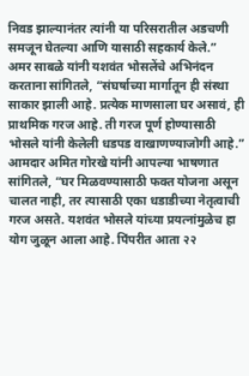निवड झाल्यानंतर त्यांनी या परिसरातील अडचणी समजून घेतल्या आणि यासाठी सहकार्य केले.”
अमर साबळे यांनी यशवंत भोसलेंचे अभिनंदन करताना सांगितले, “संघर्षाच्या मार्गातून ही संस्था साकार झाली आहे. प्रत्येक माणसाला घर असावं, ही प्राथमिक गरज आहे. ती गरज पूर्ण होण्यासाठी भोसले यांनी केलेली धडपड वाखाणण्याजोगी आहे.”
आमदार अमित गोरखे यांनी आपल्या भाषणात सांगितले, “घर मिळवण्यासाठी फक्त योजना असून चालत नाही, तर त्यासाठी एका धडाडीच्या नेतृत्वाची गरज असते. यशवंत भोसले यांच्या प्रयत्नांमुळेच हा योग जुळून आला आहे. पिंपरीत आता २२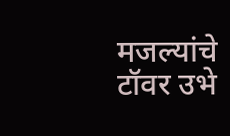मजल्यांचे टॉवर उभे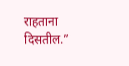राहताना दिसतील.”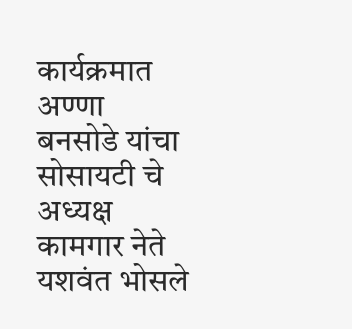कार्यक्रमात अण्णा बनसोडे यांचा सोसायटी चे अध्यक्ष कामगार नेते यशवंत भोसले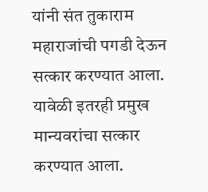यांनी संत तुकाराम महाराजांची पगडी देऊन सत्कार करण्यात आला. यावेळी इतरही प्रमुख मान्यवरांचा सत्कार करण्यात आला.